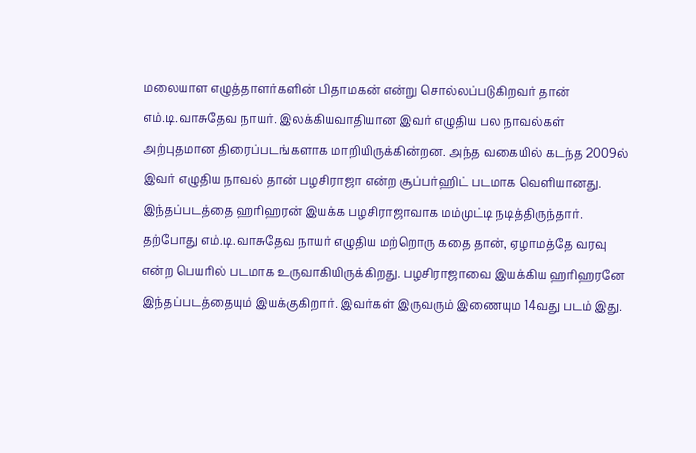மலையாள எழுத்தாளர்களின் பிதாமகன் என்று சொல்லப்படுகிறவர் தான் எம்.டி.வாசுதேவ நாயர். இலக்கியவாதியான இவர் எழுதிய பல நாவல்கள் அற்புதமான திரைப்படங்களாக மாறியிருக்கின்றன. அந்த வகையில் கடந்த 2009ல் இவர் எழுதிய நாவல் தான் பழசிராஜா என்ற சூப்பர்ஹிட் படமாக வெளியானது. இந்தப்படத்தை ஹரிஹரன் இயக்க பழசிராஜாவாக மம்முட்டி நடித்திருந்தார்.
தற்போது எம்.டி.வாசுதேவ நாயர் எழுதிய மற்றொரு கதை தான், ஏழாமத்தே வரவு என்ற பெயரில் படமாக உருவாகியிருக்கிறது. பழசிராஜாவை இயக்கிய ஹரிஹரனே இந்தப்படத்தையும் இயக்குகிறார். இவர்கள் இருவரும் இணையும 14வது படம் இது.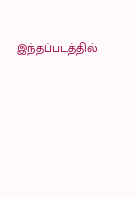இந்தப்படத்தில்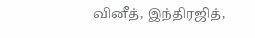வினீத், இந்திரஜித்,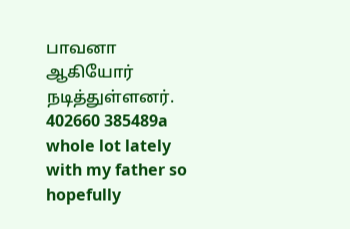பாவனா ஆகியோர் நடித்துள்ளனர்.
402660 385489a whole lot lately with my father so hopefully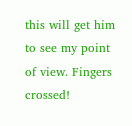this will get him to see my point of view. Fingers crossed!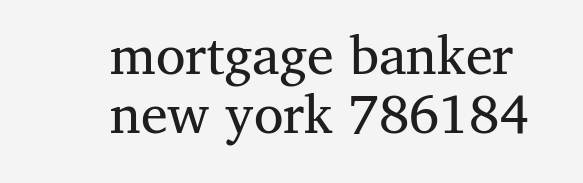mortgage banker new york 786184